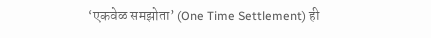‘एकवेळ समझोता’ (One Time Settlement) ही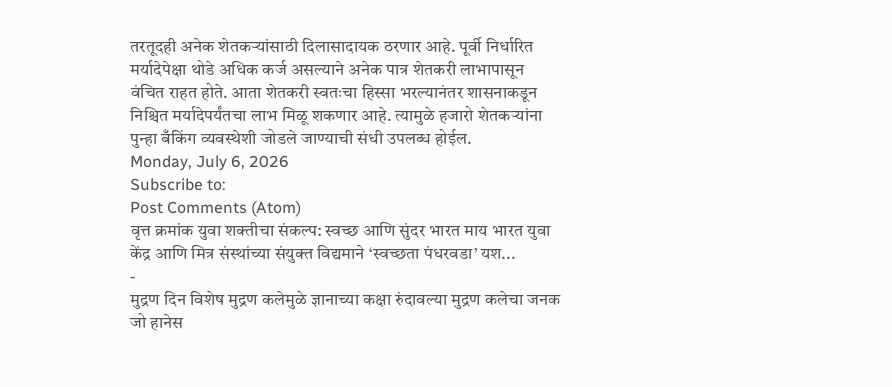तरतूदही अनेक शेतकऱ्यांसाठी दिलासादायक ठरणार आहे. पूर्वी निर्धारित मर्यादेपेक्षा थोडे अधिक कर्ज असल्याने अनेक पात्र शेतकरी लाभापासून वंचित राहत होते. आता शेतकरी स्वतःचा हिस्सा भरल्यानंतर शासनाकडून निश्चित मर्यादेपर्यंतचा लाभ मिळू शकणार आहे. त्यामुळे हजारो शेतकऱ्यांना पुन्हा बँकिंग व्यवस्थेशी जोडले जाण्याची संधी उपलब्ध होईल.
Monday, July 6, 2026
Subscribe to:
Post Comments (Atom)
वृत्त क्रमांक युवा शक्तीचा संकल्प: स्वच्छ आणि सुंदर भारत माय भारत युवा केंद्र आणि मित्र संस्थांच्या संयुक्त विद्यमाने ‘स्वच्छता पंधरवडा’ यश...
-
मुद्रण दिन विशेष मुद्रण कलेमुळे ज्ञानाच्या कक्षा रुंदावल्या मुद्रण कलेचा जनक जो हानेस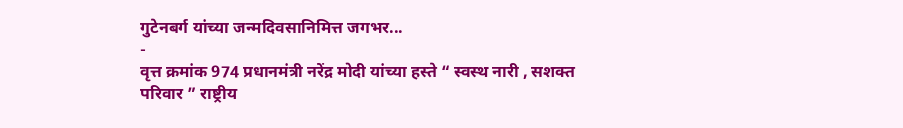गुटेनबर्ग यांच्या जन्मदिवसानिमित्त जगभर...
-
वृत्त क्रमांक 974 प्रधानमंत्री नरेंद्र मोदी यांच्या हस्ते “ स्वस्थ नारी , सशक्त परिवार ” राष्ट्रीय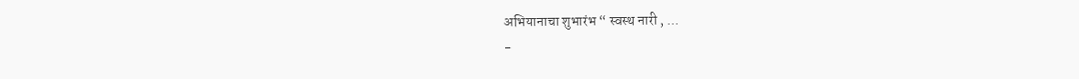अभियानाचा शुभारंभ “ स्वस्थ नारी , ...
-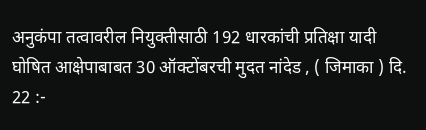अनुकंपा तत्वावरील नियुक्तीसाठी 192 धारकांची प्रतिक्षा यादी घोषित आक्षेपाबाबत 30 ऑक्टोंबरची मुदत नांदेड , ( जिमाका ) दि. 22 :-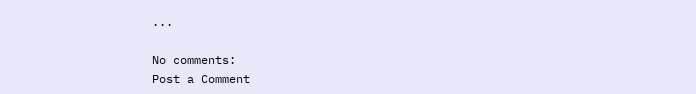...

No comments:
Post a Comment